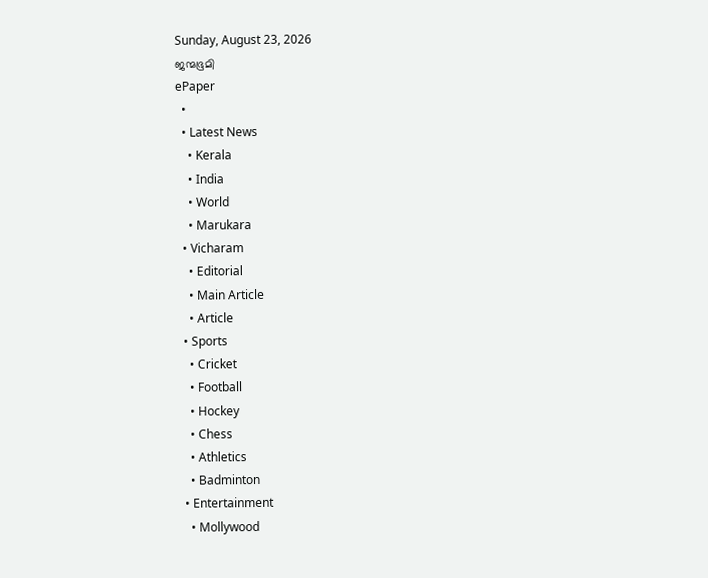Sunday, August 23, 2026
ജന്മഭൂമി
ePaper
  •
  • Latest News
    • Kerala
    • India
    • World
    • Marukara
  • Vicharam
    • Editorial
    • Main Article
    • Article
  • Sports
    • Cricket
    • Football
    • Hockey
    • Chess
    • Athletics
    • Badminton
  • Entertainment
    • Mollywood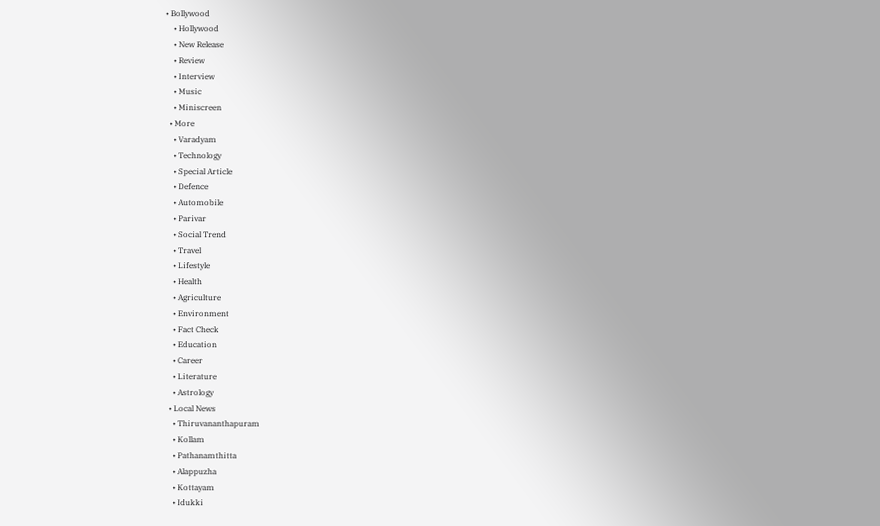• Bollywood
    • Hollywood
    • New Release
    • Review
    • Interview
    • Music
    • Miniscreen
  • More
    • Varadyam
    • Technology
    • Special Article
    • Defence
    • Automobile
    • Parivar
    • Social Trend
    • Travel
    • Lifestyle
    • Health
    • Agriculture
    • Environment
    • Fact Check
    • Education
    • Career
    • Literature
    • Astrology
  • Local News
    • Thiruvananthapuram
    • Kollam
    • Pathanamthitta
    • Alappuzha
    • Kottayam
    • Idukki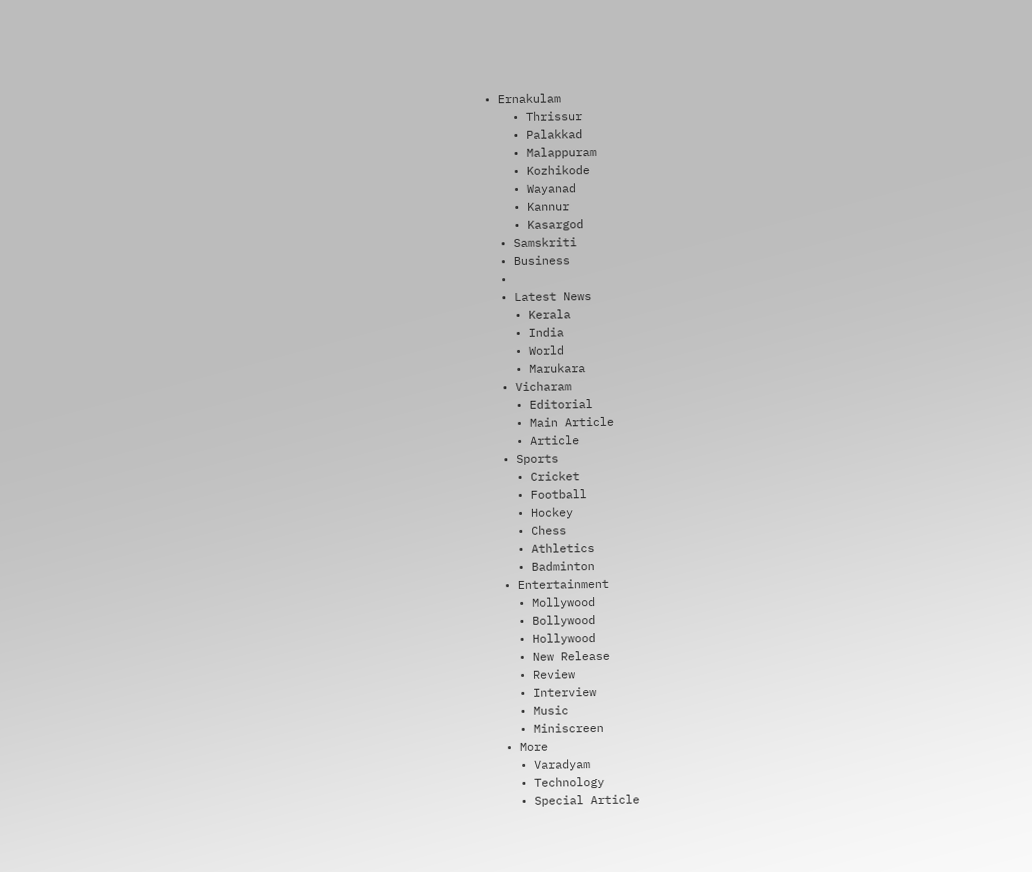• Ernakulam
    • Thrissur
    • Palakkad
    • Malappuram
    • Kozhikode
    • Wayanad
    • Kannur
    • Kasargod
  • Samskriti
  • Business
  •
  • Latest News
    • Kerala
    • India
    • World
    • Marukara
  • Vicharam
    • Editorial
    • Main Article
    • Article
  • Sports
    • Cricket
    • Football
    • Hockey
    • Chess
    • Athletics
    • Badminton
  • Entertainment
    • Mollywood
    • Bollywood
    • Hollywood
    • New Release
    • Review
    • Interview
    • Music
    • Miniscreen
  • More
    • Varadyam
    • Technology
    • Special Article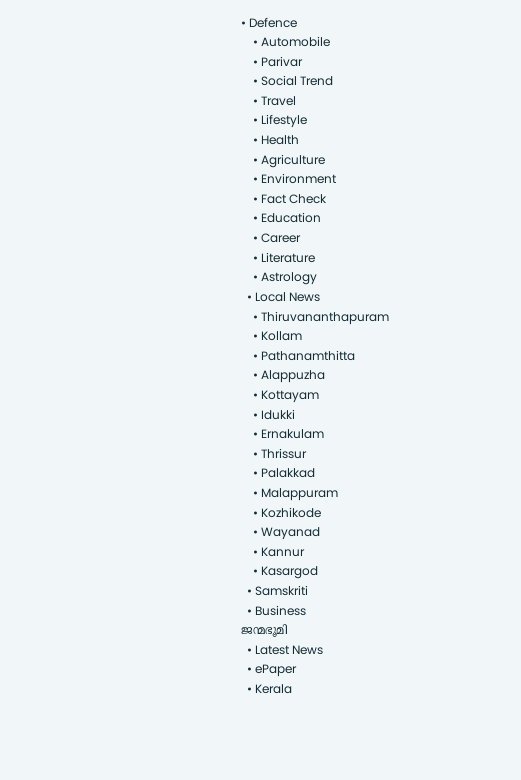• Defence
    • Automobile
    • Parivar
    • Social Trend
    • Travel
    • Lifestyle
    • Health
    • Agriculture
    • Environment
    • Fact Check
    • Education
    • Career
    • Literature
    • Astrology
  • Local News
    • Thiruvananthapuram
    • Kollam
    • Pathanamthitta
    • Alappuzha
    • Kottayam
    • Idukki
    • Ernakulam
    • Thrissur
    • Palakkad
    • Malappuram
    • Kozhikode
    • Wayanad
    • Kannur
    • Kasargod
  • Samskriti
  • Business
ജന്മഭൂമി
  • Latest News
  • ePaper
  • Kerala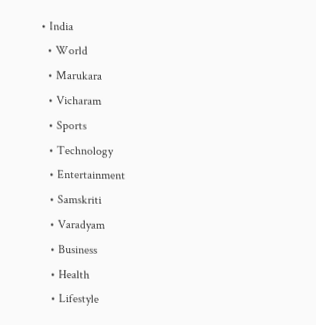• India
  • World
  • Marukara
  • Vicharam
  • Sports
  • Technology
  • Entertainment
  • Samskriti
  • Varadyam
  • Business
  • Health
  • Lifestyle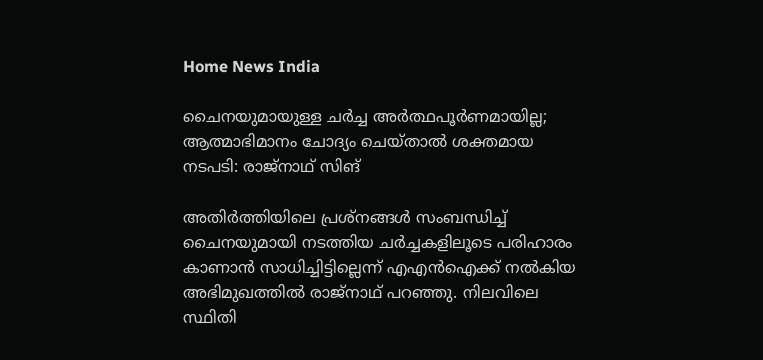Home News India

ചൈനയുമായുള്ള ചര്‍ച്ച അര്‍ത്ഥപൂര്‍ണമായില്ല; ആത്മാഭിമാനം ചോദ്യം ചെയ്താല്‍ ശക്തമായ നടപടി: രാജ്‌നാഥ് സിങ്

അതിര്‍ത്തിയിലെ പ്രശ്‌നങ്ങള്‍ സംബന്ധിച്ച് ചൈനയുമായി നടത്തിയ ചര്‍ച്ചകളിലൂടെ പരിഹാരം കാണാന്‍ സാധിച്ചിട്ടില്ലെന്ന് എഎന്‍ഐക്ക് നല്‍കിയ അഭിമുഖത്തില്‍ രാജ്‌നാഥ് പറഞ്ഞു. നിലവിലെ സ്ഥിതി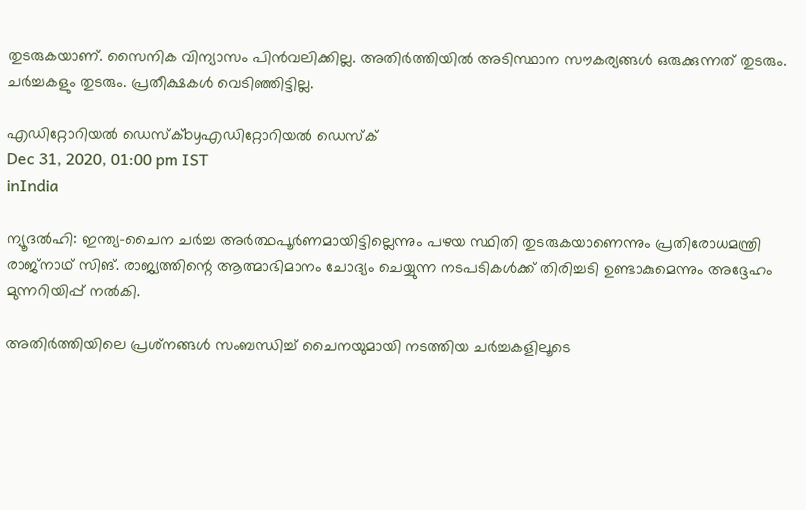തുടരുകയാണ്. സൈനിക വിന്യാസം പിന്‍വലിക്കില്ല. അതിര്‍ത്തിയില്‍ അടിസ്ഥാന സൗകര്യങ്ങള്‍ ഒരുക്കുന്നത് തുടരും. ചര്‍ച്ചകളും തുടരും. പ്രതീക്ഷകള്‍ വെടിഞ്ഞിട്ടില്ല.

എഡിറ്റോറിയൽ ഡെസ്ക്byഎഡിറ്റോറിയൽ ഡെസ്ക്
Dec 31, 2020, 01:00 pm IST
inIndia

ന്യൂദല്‍ഹി: ഇന്ത്യ-ചൈന ചര്‍ച്ച അര്‍ത്ഥപൂര്‍ണമായിട്ടില്ലെന്നും പഴയ സ്ഥിതി തുടരുകയാണെന്നും പ്രതിരോധമന്ത്രി രാജ്‌നാഥ് സിങ്. രാജ്യത്തിന്റെ ആത്മാഭിമാനം ചോദ്യം ചെയ്യുന്ന നടപടികള്‍ക്ക് തിരിച്ചടി ഉണ്ടാകുമെന്നും അദ്ദേഹം മുന്നറിയിപ്പ് നല്‍കി.

അതിര്‍ത്തിയിലെ പ്രശ്‌നങ്ങള്‍ സംബന്ധിച്ച് ചൈനയുമായി നടത്തിയ ചര്‍ച്ചകളിലൂടെ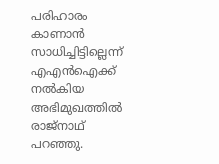പരിഹാരം കാണാന്‍ സാധിച്ചിട്ടില്ലെന്ന് എഎന്‍ഐക്ക് നല്‍കിയ അഭിമുഖത്തില്‍ രാജ്‌നാഥ് പറഞ്ഞു.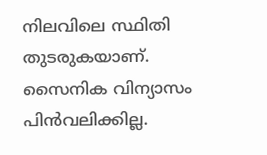നിലവിലെ സ്ഥിതി തുടരുകയാണ്. സൈനിക വിന്യാസം പിന്‍വലിക്കില്ല.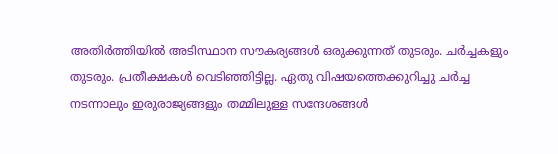അതിര്‍ത്തിയില്‍ അടിസ്ഥാന സൗകര്യങ്ങള്‍ ഒരുക്കുന്നത് തുടരും. ചര്‍ച്ചകളും തുടരും. പ്രതീക്ഷകള്‍ വെടിഞ്ഞിട്ടില്ല. ഏതു വിഷയത്തെക്കുറിച്ചു ചര്‍ച്ച നടന്നാലും ഇരുരാജ്യങ്ങളും തമ്മിലുള്ള സന്ദേശങ്ങള്‍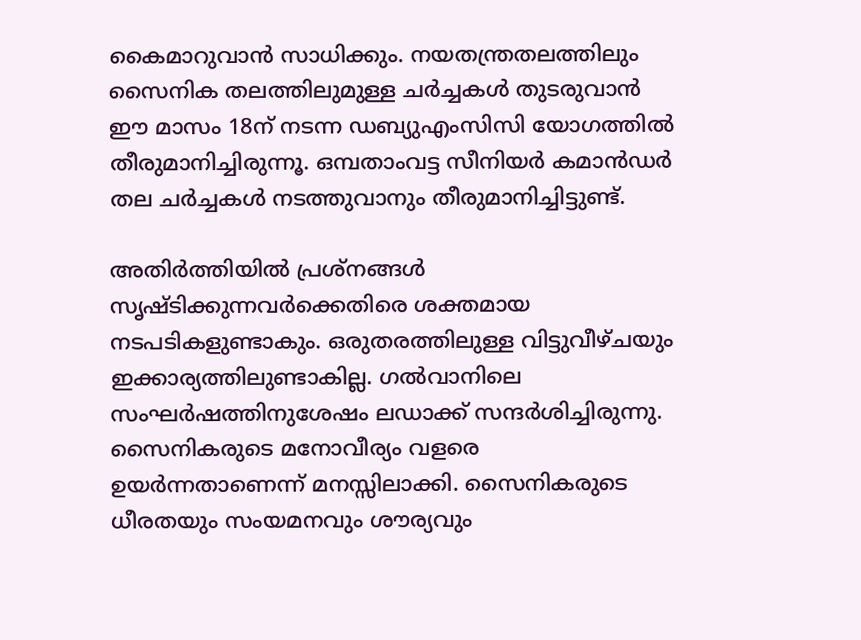കൈമാറുവാന്‍ സാധിക്കും. നയതന്ത്രതലത്തിലും സൈനിക തലത്തിലുമുള്ള ചര്‍ച്ചകള്‍ തുടരുവാന്‍ ഈ മാസം 18ന് നടന്ന ഡബ്യുഎംസിസി യോഗത്തില്‍ തീരുമാനിച്ചിരുന്നൂ. ഒമ്പതാംവട്ട സീനിയര്‍ കമാന്‍ഡര്‍ തല ചര്‍ച്ചകള്‍ നടത്തുവാനും തീരുമാനിച്ചിട്ടുണ്ട്.

അതിര്‍ത്തിയില്‍ പ്രശ്‌നങ്ങള്‍ സൃഷ്ടിക്കുന്നവര്‍ക്കെതിരെ ശക്തമായ നടപടികളുണ്ടാകും. ഒരുതരത്തിലുള്ള വിട്ടുവീഴ്ചയും ഇക്കാര്യത്തിലുണ്ടാകില്ല. ഗല്‍വാനിലെ സംഘര്‍ഷത്തിനുശേഷം ലഡാക്ക് സന്ദര്‍ശിച്ചിരുന്നു. സൈനികരുടെ മനോവീര്യം വളരെ ഉയര്‍ന്നതാണെന്ന് മനസ്സിലാക്കി. സൈനികരുടെ ധീരതയും സംയമനവും ശൗര്യവും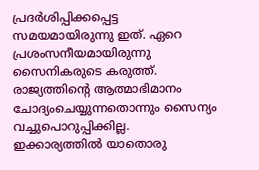പ്രദര്‍ശിപ്പിക്കപ്പെട്ട സമയമായിരുന്നു ഇത്. ഏറെ പ്രശംസനീയമായിരുന്നു സൈനികരുടെ കരുത്ത്. രാജ്യത്തിന്റെ ആത്മാഭിമാനം ചോദ്യംചെയ്യുന്നതൊന്നും സൈന്യം വച്ചുപൊറുപ്പിക്കില്ല. ഇക്കാര്യത്തില്‍ യാതൊരു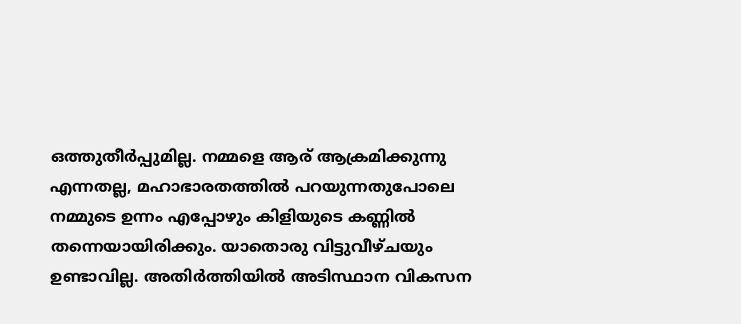ഒത്തുതീര്‍പ്പുമില്ല. നമ്മളെ ആര് ആക്രമിക്കുന്നു എന്നതല്ല, മഹാഭാരതത്തില്‍ പറയുന്നതുപോലെ നമ്മുടെ ഉന്നം എപ്പോഴും കിളിയുടെ കണ്ണില്‍ തന്നെയായിരിക്കും. യാതൊരു വിട്ടുവീഴ്ചയും ഉണ്ടാവില്ല. അതിര്‍ത്തിയില്‍ അടിസ്ഥാന വികസന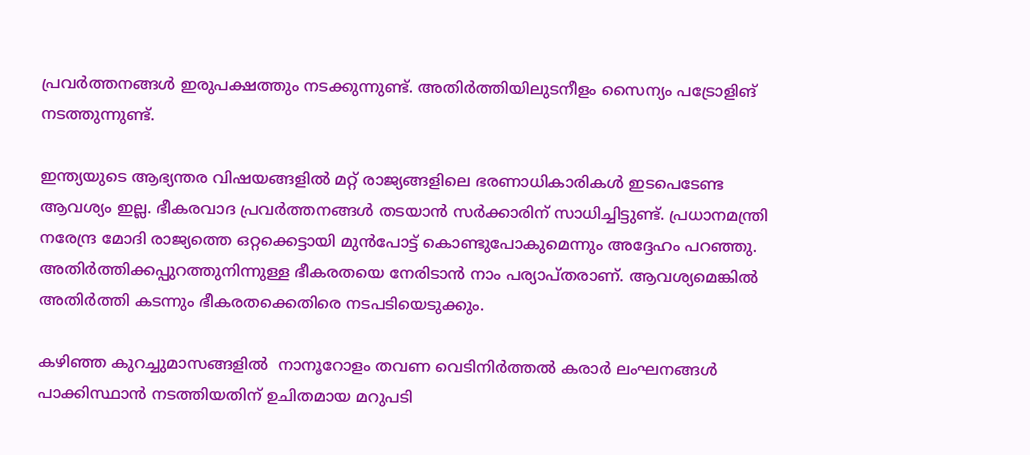പ്രവര്‍ത്തനങ്ങള്‍ ഇരുപക്ഷത്തും നടക്കുന്നുണ്ട്. അതിര്‍ത്തിയിലുടനീളം സൈന്യം പട്രോളിങ് നടത്തുന്നുണ്ട്.

ഇന്ത്യയുടെ ആഭ്യന്തര വിഷയങ്ങളില്‍ മറ്റ് രാജ്യങ്ങളിലെ ഭരണാധികാരികള്‍ ഇടപെടേണ്ട ആവശ്യം ഇല്ല. ഭീകരവാദ പ്രവര്‍ത്തനങ്ങള്‍ തടയാന്‍ സര്‍ക്കാരിന് സാധിച്ചിട്ടുണ്ട്. പ്രധാനമന്ത്രി നരേന്ദ്ര മോദി രാജ്യത്തെ ഒറ്റക്കെട്ടായി മുന്‍പോട്ട് കൊണ്ടുപോകുമെന്നും അദ്ദേഹം പറഞ്ഞു. അതിര്‍ത്തിക്കപ്പുറത്തുനിന്നുള്ള ഭീകരതയെ നേരിടാന്‍ നാം പര്യാപ്തരാണ്. ആവശ്യമെങ്കില്‍ അതിര്‍ത്തി കടന്നും ഭീകരതക്കെതിരെ നടപടിയെടുക്കും.

കഴിഞ്ഞ കുറച്ചുമാസങ്ങളില്‍  നാനൂറോളം തവണ വെടിനിര്‍ത്തല്‍ കരാര്‍ ലംഘനങ്ങള്‍ പാക്കിസ്ഥാന്‍ നടത്തിയതിന് ഉചിതമായ മറുപടി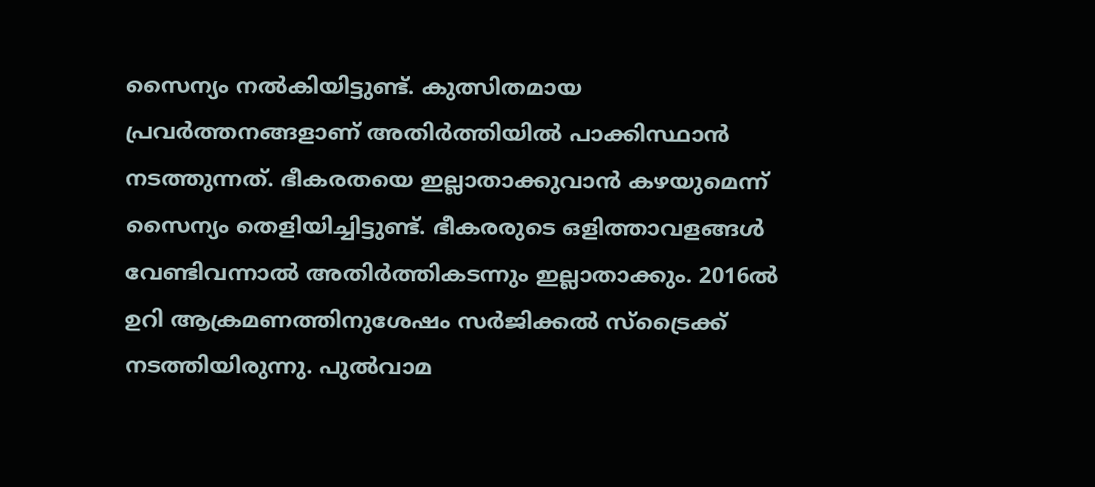സൈന്യം നല്‍കിയിട്ടുണ്ട്. കുത്സിതമായ പ്രവര്‍ത്തനങ്ങളാണ് അതിര്‍ത്തിയില്‍ പാക്കിസ്ഥാന്‍ നടത്തുന്നത്. ഭീകരതയെ ഇല്ലാതാക്കുവാന്‍ കഴയുമെന്ന് സൈന്യം തെളിയിച്ചിട്ടുണ്ട്. ഭീകരരുടെ ഒളിത്താവളങ്ങള്‍ വേണ്ടിവന്നാല്‍ അതിര്‍ത്തികടന്നും ഇല്ലാതാക്കും. 2016ല്‍ ഉറി ആക്രമണത്തിനുശേഷം സര്‍ജിക്കല്‍ സ്‌ട്രൈക്ക് നടത്തിയിരുന്നു. പുല്‍വാമ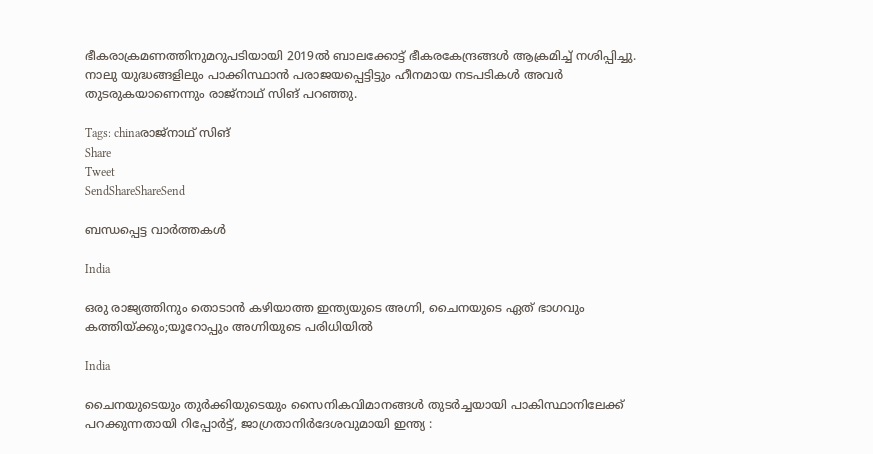ഭീകരാക്രമണത്തിനുമറുപടിയായി 2019ല്‍ ബാലക്കോട്ട് ഭീകരകേന്ദ്രങ്ങള്‍ ആക്രമിച്ച് നശിപ്പിച്ചു. നാലു യുദ്ധങ്ങളിലും പാക്കിസ്ഥാന്‍ പരാജയപ്പെട്ടിട്ടും ഹീനമായ നടപടികള്‍ അവര്‍ തുടരുകയാണെന്നും രാജ്‌നാഥ് സിങ് പറഞ്ഞു.

Tags: chinaരാജ്‌നാഥ് സിങ്
Share
Tweet
SendShareShareSend

ബന്ധപ്പെട്ട വാര്‍ത്തകള്‍

India

ഒരു രാജ്യത്തിനും തൊടാന്‍ കഴിയാത്ത ഇന്ത്യയുടെ അഗ്നി, ചൈനയുടെ ഏത് ഭാഗവും കത്തിയ്‌ക്കും;യൂറോപ്പും അഗ്നിയുടെ പരിധിയില്‍

India

ചൈനയുടെയും തുര്‍ക്കിയുടെയും സൈനികവിമാനങ്ങള്‍ തുടര്‍ച്ചയായി പാകിസ്ഥാനിലേക്ക് പറക്കുന്നതായി റിപ്പോര്‍ട്ട്, ജാഗ്രതാനിര്‍ദേശവുമായി ഇന്ത്യ :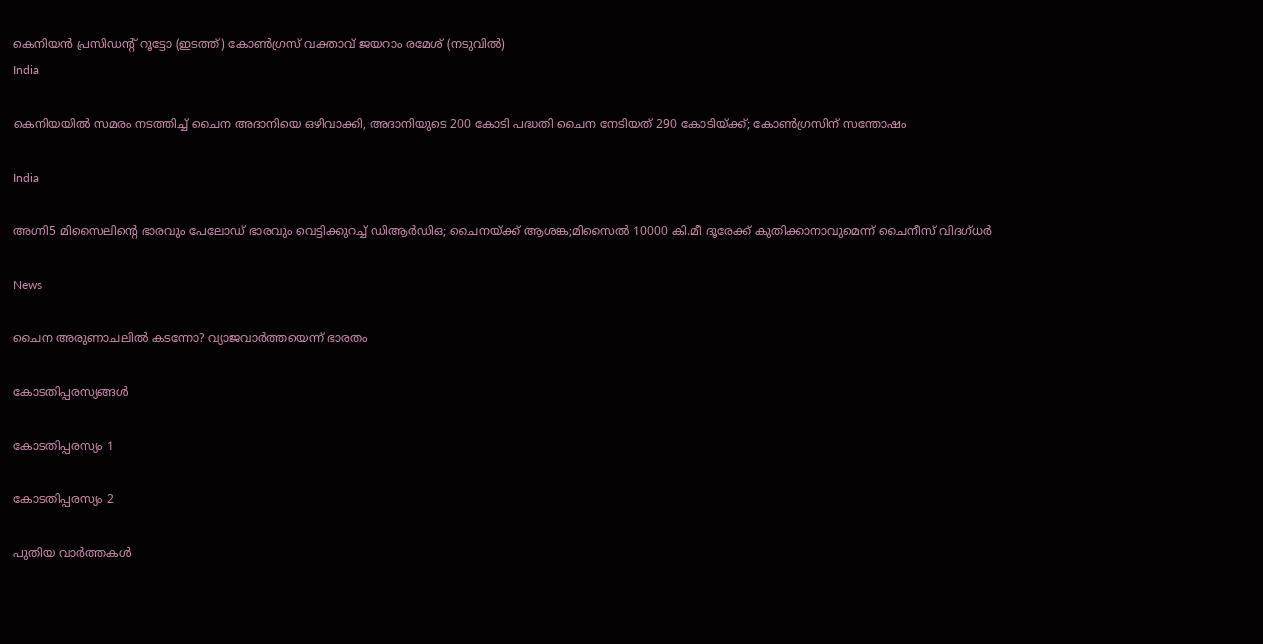കെനിയന്‍ പ്രസിഡന്‍റ് റൂട്ടോ (ഇടത്ത്) കോണ്‍ഗ്രസ് വക്താവ് ജയറാം രമേശ് (നടുവില്‍)
India

കെനിയയില്‍ സമരം നടത്തിച്ച് ചൈന അദാനിയെ ഒഴിവാക്കി, അദാനിയുടെ 200 കോടി പദ്ധതി ചൈന നേടിയത് 290 കോടിയ്‌ക്ക്; കോണ്‍ഗ്രസിന് സന്തോഷം

India

അഗ്നി5 മിസൈലിന്റെ ഭാരവും പേലോഡ് ഭാരവും വെട്ടിക്കുറച്ച് ഡിആര്‍ഡിഒ; ചൈനയ്‌ക്ക് ആശങ്ക;മിസൈല്‍ 10000 കി.മീ ദൂരേക്ക് കുതിക്കാനാവുമെന്ന് ചൈനീസ് വിദഗ്ധര്‍

News

ചൈന അരുണാചലിൽ കടന്നോ? വ്യാജവാർത്തയെന്ന് ഭാരതം

കോടതിപ്പരസ്യങ്ങള്‍

കോടതിപ്പരസ്യം 1

കോടതിപ്പരസ്യം 2

പുതിയ വാര്‍ത്തകള്‍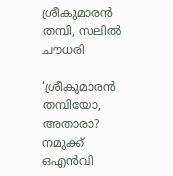ശ്രീകുമാരന്‍ തമ്പി, സലില്‍ ചൗധരി

‘ശ്രീകുമാരന്‍ തമ്പിയോ, അതാരാ? നമുക്ക് ഒഎന്‍വി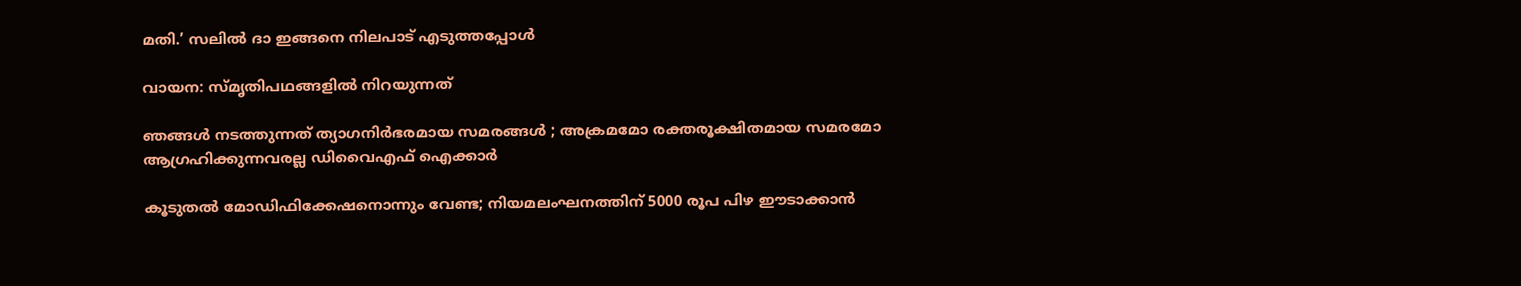മതി.’ സലില്‍ ദാ ഇങ്ങനെ നിലപാട് എടുത്തപ്പോള്‍

വായന: സ്മൃതിപഥങ്ങളില്‍ നിറയുന്നത്

ഞങ്ങൾ നടത്തുന്നത് ത്യാഗനിർഭരമായ സമരങ്ങൾ ; അക്രമമോ രക്തരൂക്ഷിതമായ സമരമോ ആഗ്രഹിക്കുന്നവരല്ല ഡിവൈഎഫ് ഐക്കാർ

കൂടുതല്‍ മോഡിഫിക്കേഷനൊന്നും വേണ്ട; നിയമലംഘനത്തിന് 5000 രൂപ പിഴ ഈടാക്കാൻ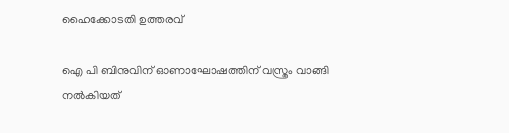ഹൈക്കോടതി ഉത്തരവ്

ഐ പി ബിനുവിന് ഓണാഘോഷത്തിന് വസ്ത്രം വാങ്ങി നൽകിയത്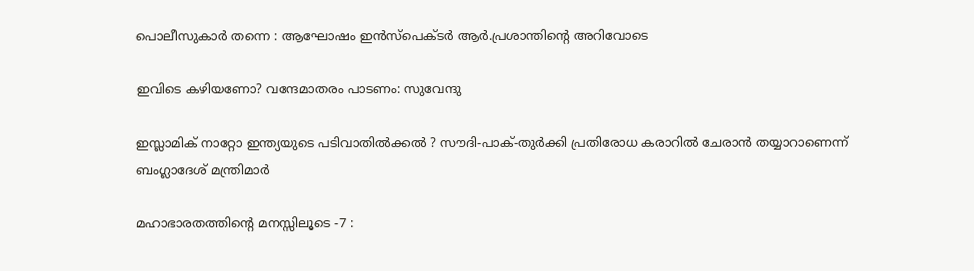പൊലീസുകാർ തന്നെ : ആഘോഷം ഇൻസ്പെക്ടർ ആർ.പ്രശാന്തിന്റെ അറിവോടെ

ഇവിടെ കഴിയണോ? വന്ദേമാതരം പാടണം: സുവേന്ദു

ഇസ്ലാമിക് നാറ്റോ ഇന്ത്യയുടെ പടിവാതിൽക്കൽ ? സൗദി-പാക്-തുർക്കി പ്രതിരോധ കരാറിൽ ചേരാൻ തയ്യാറാണെന്ന് ബംഗ്ലാദേശ് മന്ത്രിമാർ

മഹാഭാരതത്തിന്റെ മനസ്സിലൂടെ -7 :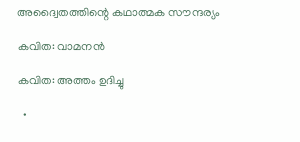അദ്വൈതത്തിന്റെ കഥാത്മക സൗന്ദര്യം

കവിത: വാമനന്‍

കവിത: അത്തം ഉദിച്ചു

  •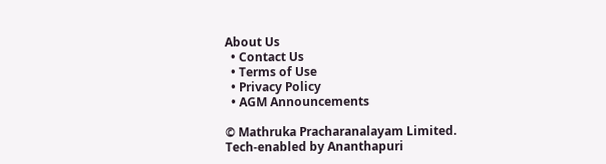About Us
  • Contact Us
  • Terms of Use
  • Privacy Policy
  • AGM Announcements

© Mathruka Pracharanalayam Limited.
Tech-enabled by Ananthapuri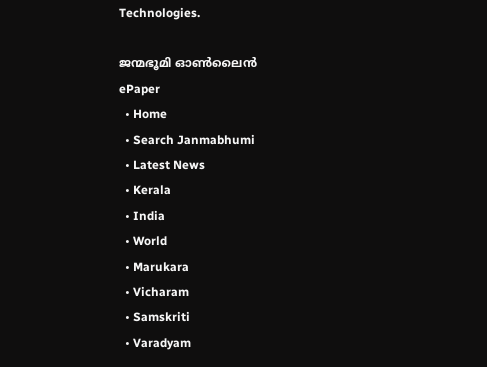Technologies.

ജന്മഭൂമി ഓണ്‍ലൈന്‍
ePaper
  • Home
  • Search Janmabhumi
  • Latest News
  • Kerala
  • India
  • World
  • Marukara
  • Vicharam
  • Samskriti
  • Varadyam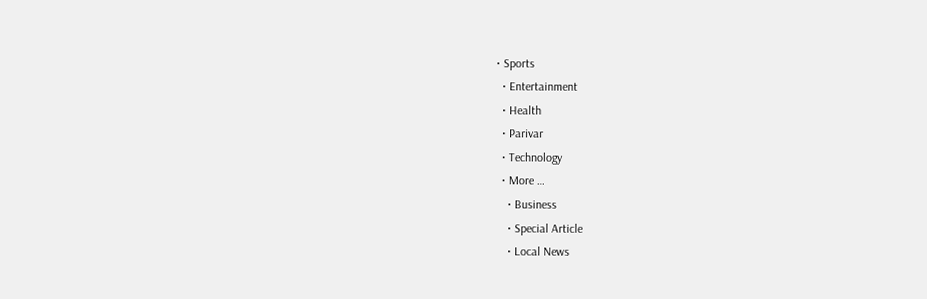• Sports
  • Entertainment
  • Health
  • Parivar
  • Technology
  • More …
    • Business
    • Special Article
    • Local News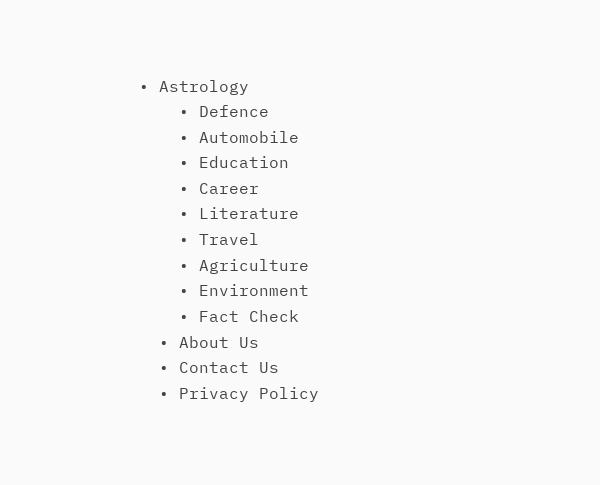• Astrology
    • Defence
    • Automobile
    • Education
    • Career
    • Literature
    • Travel
    • Agriculture
    • Environment
    • Fact Check
  • About Us
  • Contact Us
  • Privacy Policy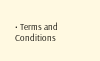• Terms and Conditions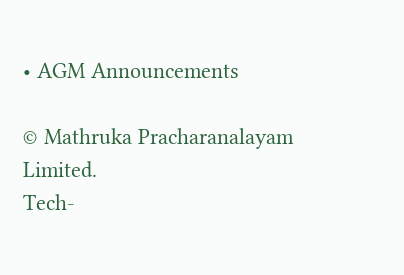• AGM Announcements

© Mathruka Pracharanalayam Limited.
Tech-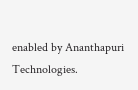enabled by Ananthapuri Technologies.